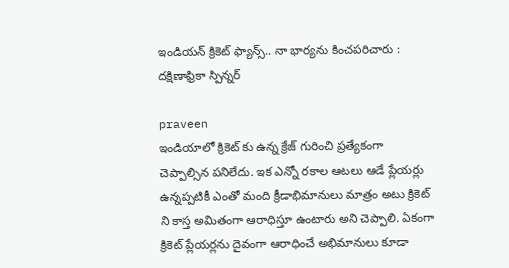ఇండియన్ క్రికెట్ ఫ్యాన్స్.. నా భార్యను కించపరిచారు : దక్షిణాఫ్రికా స్పిన్నర్

praveen
ఇండియాలో క్రికెట్ కు ఉన్న క్రేజ్ గురించి ప్రత్యేకంగా చెప్పాల్సిన పనిలేదు. ఇక ఎన్నో రకాల ఆటలు ఆడే ప్లేయర్లు ఉన్నప్పటికీ ఎంతో మంది క్రీడాభిమానులు మాత్రం అటు క్రికెట్ ని కాస్త అమితంగా ఆరాధిస్తూ ఉంటారు అని చెప్పాలి. ఏకంగా క్రికెట్ ప్లేయర్లను దైవంగా ఆరాధించే అభిమానులు కూడా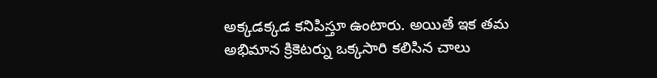అక్కడక్కడ కనిపిస్తూ ఉంటారు. అయితే ఇక తమ అభిమాన క్రికెటర్ను ఒక్కసారి కలిసిన చాలు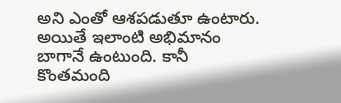అని ఎంతో ఆశపడుతూ ఉంటారు. అయితే ఇలాంటి అభిమానం బాగానే ఉంటుంది. కానీ కొంతమంది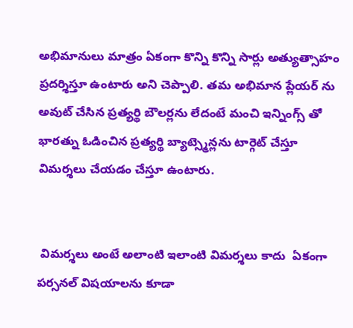అభిమానులు మాత్రం ఏకంగా కొన్ని కొన్ని సార్లు అత్యుత్సాహం ప్రదర్శిస్తూ ఉంటారు అని చెప్పాలి. తమ అభిమాన ప్లేయర్ ను అవుట్ చేసిన ప్రత్యర్థి బౌలర్లను లేదంటే మంచి ఇన్నింగ్స్ తో భారత్ను ఓడించిన ప్రత్యర్థి బ్యాట్స్మెన్లను టార్గెట్ చేస్తూ విమర్శలు చేయడం చేస్తూ ఉంటారు.


 విమర్శలు అంటే అలాంటి ఇలాంటి విమర్శలు కాదు  ఏకంగా పర్సనల్ విషయాలను కూడా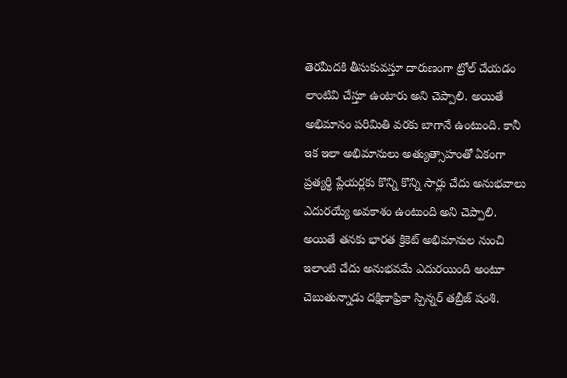తెరమీదకి తీసుకువస్తూ దారుణంగా ట్రోల్ చేయడం లాంటివి చేస్తూ ఉంటారు అని చెప్పాలి. అయితే అభిమానం పరిమితి వరకు బాగానే ఉంటుంది. కానీ ఇక ఇలా అభిమానులు అత్యుత్సాహంతో ఏకంగా ప్రత్యర్థి ప్లేయర్లకు కొన్ని కొన్ని సార్లు చేదు అనుభవాలు ఎదురయ్యే అవకాశం ఉంటుంది అని చెప్పాలి. అయితే తనకు భారత క్రికెట్ అభిమానుల నుంచి ఇలాంటి చేదు అనుభవమే ఎదురయింది అంటూ చెబుతున్నాడు దక్షిణాఫ్రికా స్పిన్నర్ తబ్రీజ్ షంశి.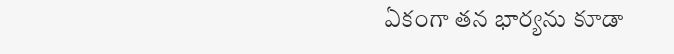ఏకంగా తన భార్యను కూడా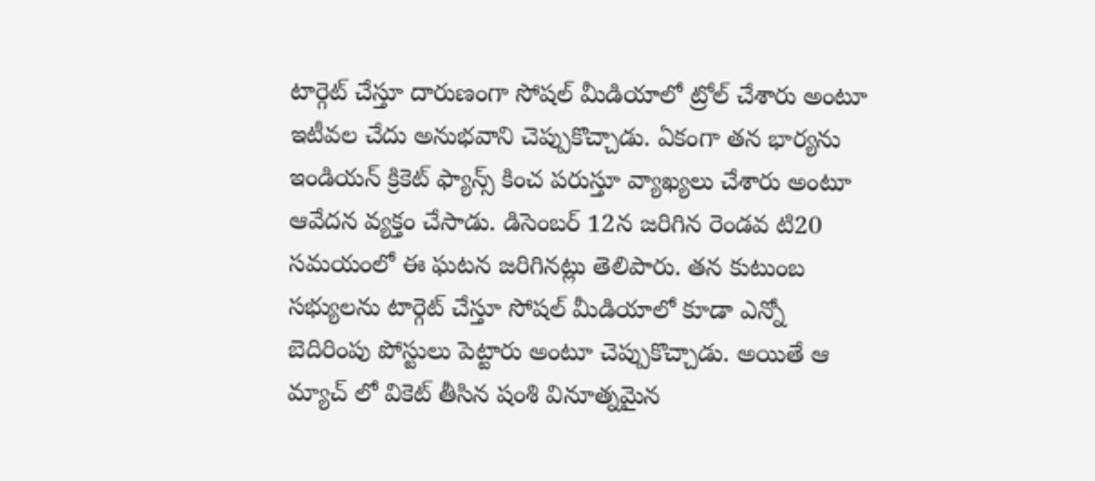టార్గెట్ చేస్తూ దారుణంగా సోషల్ మీడియాలో ట్రోల్ చేశారు అంటూ ఇటీవల చేదు అనుభవాని చెప్పుకొచ్చాడు. ఏకంగా తన భార్యను ఇండియన్ క్రికెట్ ఫ్యాన్స్ కించ పరుస్తూ వ్యాఖ్యలు చేశారు అంటూ ఆవేదన వ్యక్తం చేసాడు. డిసెంబర్ 12న జరిగిన రెండవ టి20 సమయంలో ఈ ఘటన జరిగినట్లు తెలిపారు. తన కుటుంబ సభ్యులను టార్గెట్ చేస్తూ సోషల్ మీడియాలో కూడా ఎన్నో బెదిరింపు పోస్టులు పెట్టారు అంటూ చెప్పుకొచ్చాడు. అయితే ఆ మ్యాచ్ లో వికెట్ తీసిన షంశి వినూత్నమైన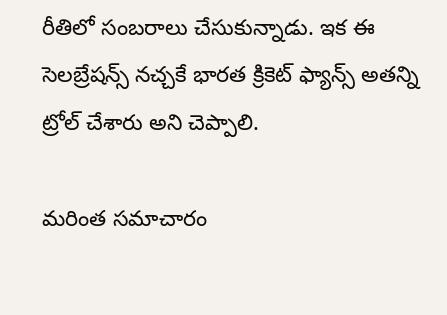రీతిలో సంబరాలు చేసుకున్నాడు. ఇక ఈ సెలబ్రేషన్స్ నచ్చకే భారత క్రికెట్ ఫ్యాన్స్ అతన్ని ట్రోల్ చేశారు అని చెప్పాలి.

మరింత సమాచారం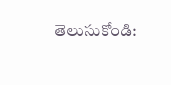తెలుసుకోండి: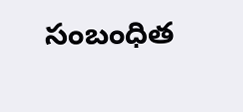సంబంధిత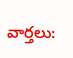వార్తలు: